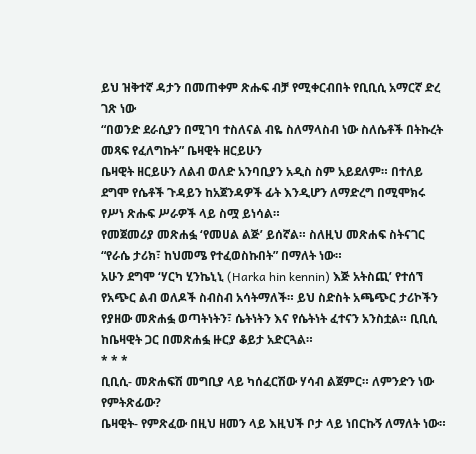ይህ ዝቅተኛ ዳታን በመጠቀም ጽሑፍ ብቻ የሚቀርብበት የቢቢሲ አማርኛ ድረ ገጽ ነው
“በወንድ ደራሲያን በሚገባ ተስለናል ብዬ ስለማላስብ ነው ስለሴቶች በትኩረት መጻፍ የፈለግኩት” ቤዛዊት ዘርይሁን
ቤዛዊት ዘርይሁን ለልብ ወለድ አንባቢያን አዲስ ስም አይደለም። በተለይ ደግሞ የሴቶች ጉዳይን ከአጀንዳዎች ፊት እንዲሆን ለማድረግ በሚሞክሩ የሥነ ጽሑፍ ሥራዎች ላይ ስሟ ይነሳል።
የመጀመሪያ መጽሐፏ ‘የመሀል ልጅ’ ይሰኛል። ስለዚህ መጽሐፍ ስትናገር “የራሴ ታሪክ፣ ከህመሜ የተፈወስኩበት” በማለት ነው።
አሁን ደግሞ ‘ሃርካ ሂንኬኒኒ (Harka hin kennin) እጅ አትስጪ’ የተሰኘ የአጭር ልብ ወለዶች ስብስብ አሳትማለች። ይህ ስድስት አጫጭር ታሪኮችን የያዘው መጽሐፏ ወጣትነትን፣ ሴትነትን እና የሴትነት ፈተናን አንስቷል። ቢቢሲ ከቤዛዊት ጋር በመጽሐፏ ዙርያ ቆይታ አድርጓል።
* * *
ቢቢሲ- መጽሐፍሽ መግቢያ ላይ ካሰፈርሽው ሃሳብ ልጀምር። ለምንድን ነው የምትጽፊው?
ቤዛዊት- የምጽፈው በዚህ ዘመን ላይ እዚህች ቦታ ላይ ነበርኩኝ ለማለት ነው።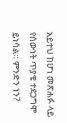አይተህ ከሆነ መጽሐፉ ላይ የሰውነት ጥያቄ ተደጋግሞ ይነሳል። ምንድን ነን?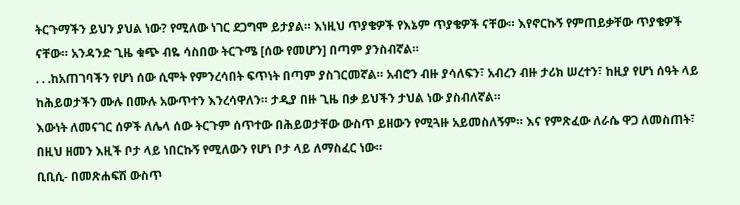ትርጉማችን ይህን ያህል ነው? የሚለው ነገር ደጋግሞ ይታያል። እነዚህ ጥያቄዎች የእኔም ጥያቄዎች ናቸው። እየኖርኩኝ የምጠይቃቸው ጥያቄዎች ናቸው። አንዳንድ ጊዜ ቁጭ ብዬ ሳስበው ትርጉሜ [ሰው የመሆን] በጣም ያንስብኛል።
. . .ከአጠገባችን የሆነ ሰው ሲሞት የምንረሳበት ፍጥነት በጣም ያስገርመኛል። አብሮን ብዙ ያሳለፍን፣ አብረን ብዙ ታሪክ ሠረተን፣ ከዚያ የሆነ ሰዓት ላይ ከሕይወታችን ሙሉ በሙሉ አውጥተን እንረሳዋለን። ታዲያ በዙ ጊዜ በቃ ይህችን ታህል ነው ያስብለኛል።
እውነት ለመናገር ሰዎች ለሌላ ሰው ትርጉም ሰጥተው በሕይወታቸው ውስጥ ይዘውን የሚጓዙ አይመስለኝም። እና የምጽፈው ለራሴ ዋጋ ለመስጠት፣ በዚህ ዘመን እዚች ቦታ ላይ ነበርኩኝ የሚለውን የሆነ ቦታ ላይ ለማስፈር ነው።
ቢቢሲ- በመጽሐፍሽ ውስጥ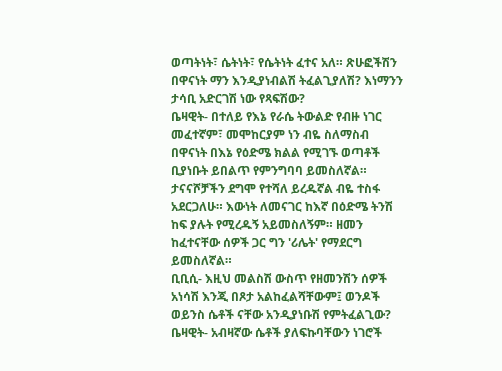ወጣትነት፣ ሴትነት፣ የሴትነት ፈተና አለ። ጽሁፎችሽን በዋናነት ማን እንዲያነብልሽ ትፈልጊያለሽ? እነማንን ታሳቢ አድርገሽ ነው የጻፍሽው?
ቤዛዊት- በተለይ የእኔ የራሴ ትውልድ የብዙ ነገር መፈተኛም፣ መሞከርያም ነን ብዬ ስለማስብ በዋናነት በእኔ የዕድሜ ክልል የሚገኙ ወጣቶች ቢያነቡት ይበልጥ የምንግባባ ይመስለኛል። ታናናሾቻችን ደግሞ የተሻለ ይረዱኛል ብዬ ተስፋ አደርጋለሁ። እውነት ለመናገር ከእኛ በዕድሜ ትንሽ ከፍ ያሉት የሚረዱኝ አይመስለኝም። ዘመን ከፈተናቸው ሰዎች ጋር ግን 'ሪሌት' የማደርግ ይመስለኛል።
ቢቢሲ- እዚህ መልስሽ ውስጥ የዘመንሽን ሰዎች አነሳሽ እንጂ በጾታ አልከፈልሻቸውም፤ ወንዶች ወይንስ ሴቶች ናቸው አንዲያነቡሽ የምትፈልጊው?
ቤዛዊት- አብዛኛው ሴቶች ያለፍኩባቸውን ነገሮች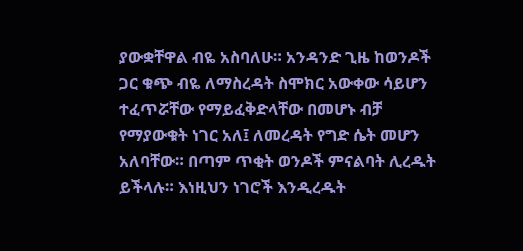ያውቋቸዋል ብዬ አስባለሁ። አንዳንድ ጊዜ ከወንዶች ጋር ቁጭ ብዬ ለማስረዳት ስሞክር አውቀው ሳይሆን ተፈጥሯቸው የማይፈቅድላቸው በመሆኑ ብቻ የማያውቁት ነገር አለ፤ ለመረዳት የግድ ሴት መሆን አለባቸው። በጣም ጥቂት ወንዶች ምናልባት ሊረዱት ይችላሉ። እነዚህን ነገሮች እንዲረዱት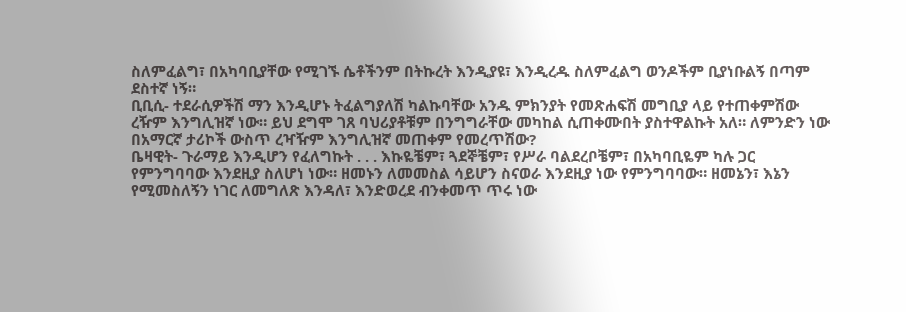ስለምፈልግ፣ በአካባቢያቸው የሚገኙ ሴቶችንም በትኩረት እንዲያዩ፣ እንዲረዱ ስለምፈልግ ወንዶችም ቢያነቡልኝ በጣም ደስተኛ ነኝ።
ቢቢሲ- ተደራሲዎችሽ ማን እንዲሆኑ ትፈልግያለሽ ካልኩባቸው አንዱ ምክንያት የመጽሐፍሽ መግቢያ ላይ የተጠቀምሽው ረዥም እንግሊዝኛ ነው። ይህ ደግሞ ገጸ ባህሪያቶቹም በንግግራቸው መካከል ሲጠቀሙበት ያስተዋልኩት አለ። ለምንድን ነው በአማርኛ ታሪኮች ውስጥ ረዣዥም እንግሊዝኛ መጠቀም የመረጥሽው?
ቤዛዊት- ጉራማይ እንዲሆን የፈለግኩት . . . እኩዬቼም፣ ጓደኞቼም፣ የሥራ ባልደረቦቼም፣ በአካባቢዬም ካሉ ጋር የምንግባባው እንደዚያ ስለሆነ ነው። ዘመኑን ለመመስል ሳይሆን ስናወራ እንደዚያ ነው የምንግባባው። ዘመኔን፣ እኔን የሚመስለኝን ነገር ለመግለጽ እንዳለ፣ እንድወረደ ብንቀመጥ ጥሩ ነው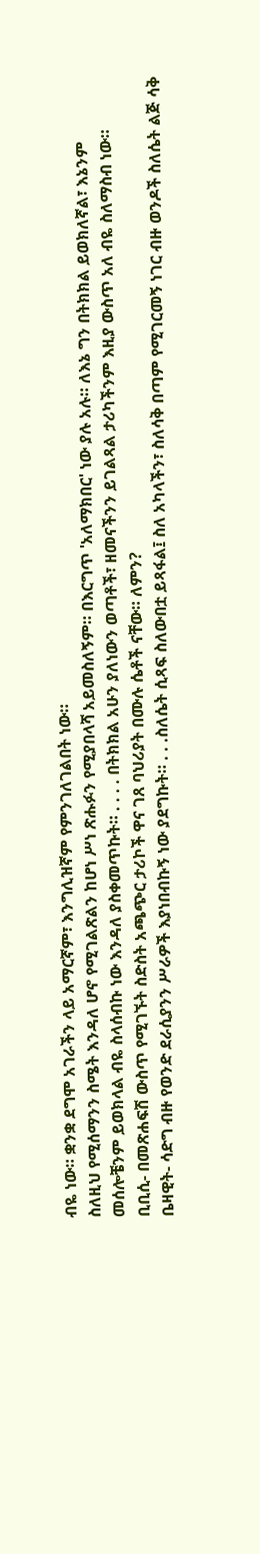ብዬ ነው። ቋንቋ ደግሞ አገራችን ላይ አማርኛም፣ እንግሊዝኛም የምንገለገልበት ነው።
ስለዚህ የሚሰማንን ስሜት እንዳለ ሆኖ የሚገልጽልን ከሆነ ሥነ ጽሑፉን የሚያበላሻ አይመስለኝም። በእርግጥ 'አለማክበር' ነው ያሉ አሉ። ለእኔ ግን በትክክል ይወክለኛል፣ እኔንም መሰሎቼንም ይወክላል ብዬ ስላሰብኩ ነው እንዳለ ያስቀመጥኩት። . . . . በትክክል አሁን ያለነውን ወጣቶች፣ ዘመናችንን ይገልጻል ታሪካችንም እዚያ ውስጥ አለ ብዬ ስለማስብ ነው።
ቢቢሲ- በመጽሐፍሽ ውስጥ የሚገኙት ስድስት አጫጭር ታሪኮች ዋና ገጸ ባህሪያት በሙሉ ሴቶች ናቸው። ለምን?
ቤዛዊት- ሳድግ ብዙ የወንድ ደራሲያንን ሥራዎች እያነበብኩኝ ነው ያደግኩት። . . .ስለሴት ሲጻፍ ስለውበቷ ይጻፋል፤ ስለ አካላችን፣ ስለሳቅ በጣም የሚገርመኝ ነገር ብዙ ወንዶች ስለሴት ልጅ ሳቅ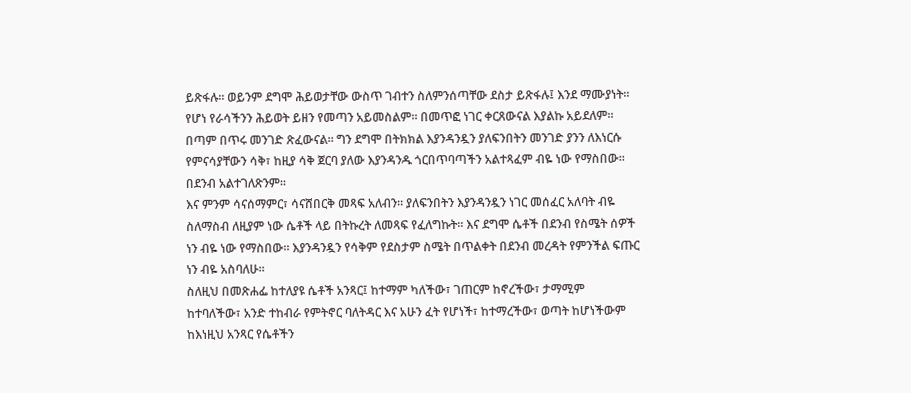ይጽፋሉ። ወይንም ደግሞ ሕይወታቸው ውስጥ ገብተን ስለምንሰጣቸው ደስታ ይጽፋሉ፤ እንደ ማሙያነት። የሆነ የራሳችንን ሕይወት ይዘን የመጣን አይመስልም። በመጥፎ ነገር ቀርጸውናል እያልኩ አይደለም። በጣም በጥሩ መንገድ ጽፈውናል። ግን ደግሞ በትክክል እያንዳንዷን ያለፍንበትን መንገድ ያንን ለእነርሱ የምናሳያቸውን ሳቅ፣ ከዚያ ሳቅ ጀርባ ያለው እያንዳንዱ ጎርበጥባጣችን አልተጻፈም ብዬ ነው የማስበው። በደንብ አልተገለጽንም።
እና ምንም ሳናሰማምር፣ ሳናሸበርቅ መጻፍ አለብን። ያለፍንበትን እያንዳንዷን ነገር መሰፈር አለባት ብዬ ስለማስብ ለዚያም ነው ሴቶች ላይ በትኩረት ለመጻፍ የፈለግኩት። እና ደግሞ ሴቶች በደንብ የስሜት ሰዎች ነን ብዬ ነው የማስበው። እያንዳንዷን የሳቅም የደስታም ስሜት በጥልቀት በደንብ መረዳት የምንችል ፍጡር ነን ብዬ አስባለሁ።
ስለዚህ በመጽሐፌ ከተለያዩ ሴቶች አንጻር፤ ከተማም ካለችው፣ ገጠርም ከኖረችው፣ ታማሚም ከተባለችው፣ አንድ ተከብራ የምትኖር ባለትዳር እና አሁን ፈት የሆነች፣ ከተማረችው፣ ወጣት ከሆነችውም ከእነዚህ አንጻር የሴቶችን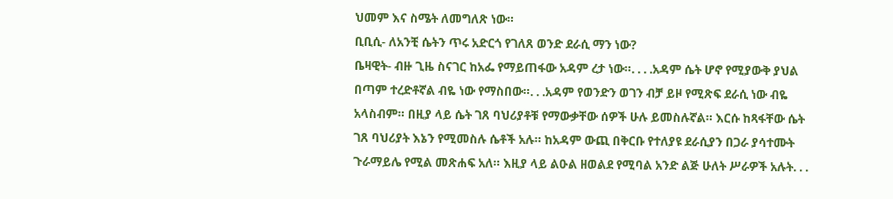ህመም እና ስሜት ለመግለጽ ነው።
ቢቢሲ- ለአንቺ ሴትን ጥሩ አድርጎ የገለጸ ወንድ ደራሲ ማን ነው?
ቤዛዊት- ብዙ ጊዜ ስናገር ከአፌ የማይጠፋው አዳም ረታ ነው።. . . .አዳም ሴት ሆኖ የሚያውቅ ያህል በጣም ተረድቶኛል ብዬ ነው የማስበው።. . .አዳም የወንድን ወገን ብቻ ይዞ የሚጽፍ ደራሲ ነው ብዬ አላስብም። በዚያ ላይ ሴት ገጸ ባህሪያቶቹ የማውቃቸው ሰዎች ሁሉ ይመስሉኛል። እርሱ ከጻፋቸው ሴት ገጸ ባህሪያት እኔን የሚመስሉ ሴቶች አሉ። ከአዳም ውጪ በቅርቡ የተለያዩ ደራሲያን በጋራ ያሳተሙት ጉራማይሌ የሚል መጽሐፍ አለ። እዚያ ላይ ልዑል ዘወልደ የሚባል አንድ ልጅ ሁለት ሥራዎች አሉት. . .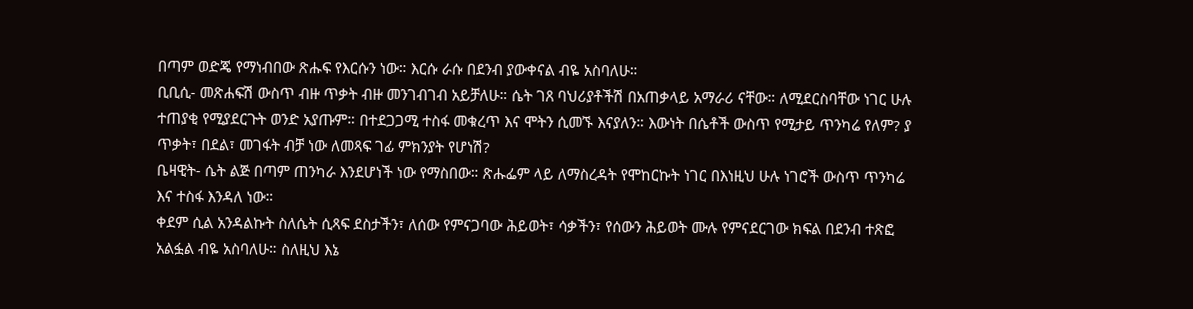በጣም ወድጄ የማነብበው ጽሑፍ የእርሱን ነው። እርሱ ራሱ በደንብ ያውቀናል ብዬ አስባለሁ።
ቢቢሲ- መጽሐፍሽ ውስጥ ብዙ ጥቃት ብዙ መንገብገብ አይቻለሁ። ሴት ገጸ ባህሪያቶችሽ በአጠቃላይ አማራሪ ናቸው። ለሚደርስባቸው ነገር ሁሉ ተጠያቂ የሚያደርጉት ወንድ አያጡም። በተደጋጋሚ ተስፋ መቁረጥ እና ሞትን ሲመኙ እናያለን። እውነት በሴቶች ውስጥ የሚታይ ጥንካሬ የለም? ያ ጥቃት፣ በደል፣ መገፋት ብቻ ነው ለመጻፍ ገፊ ምክንያት የሆነሽ?
ቤዛዊት- ሴት ልጅ በጣም ጠንካራ እንደሆነች ነው የማስበው። ጽሑፌም ላይ ለማስረዳት የሞከርኩት ነገር በእነዚህ ሁሉ ነገሮች ውስጥ ጥንካሬ እና ተስፋ እንዳለ ነው።
ቀደም ሲል አንዳልኩት ስለሴት ሲጻፍ ደስታችን፣ ለሰው የምናጋባው ሕይወት፣ ሳቃችን፣ የሰውን ሕይወት ሙሉ የምናደርገው ክፍል በደንብ ተጽፎ አልፏል ብዬ አስባለሁ። ስለዚህ እኔ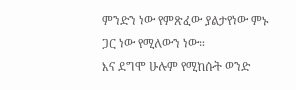ምንድን ነው የምጽፈው ያልታየነው ምኑ ጋር ነው የሚለውን ነው።
እና ደግሞ ሁሉም የሚከሱት ወንድ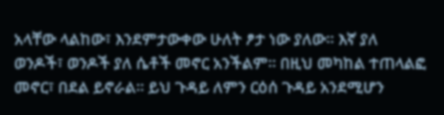አላቸው ላልከው፣ እንደምታውቀው ሁለት ፆታ ነው ያለው። እኛ ያለ ወንዶች፣ ወንዶች ያለ ሴቶች መኖር አንችልም። በዚህ መካከል ተጠላልፎ መኖር፣ በደል ይኖራል። ይህ ጉዳይ ለምን ርዕሰ ጉዳይ አንደሚሆን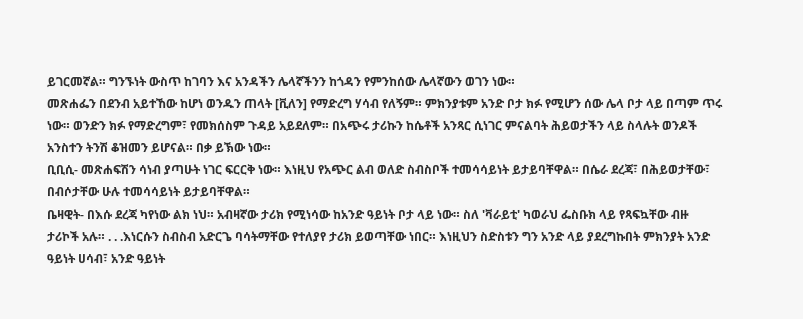ይገርመኛል። ግንኙነት ውስጥ ከገባን እና አንዳችን ሌላኛችንን ከጎዳን የምንከሰው ሌላኛውን ወገን ነው።
መጽሐፌን በደንብ አይተኸው ከሆነ ወንዱን ጠላት [ቪለን] የማድረግ ሃሳብ የለኝም። ምክንያቱም አንድ ቦታ ክፉ የሚሆን ሰው ሌላ ቦታ ላይ በጣም ጥሩ ነው። ወንድን ክፉ የማድረግም፣ የመክሰስም ጉዳይ አይደለም። በአጭሩ ታሪኩን ከሴቶች አንጻር ሲነገር ምናልባት ሕይወታችን ላይ ስላሉት ወንዶች አንስተን ትንሽ ቆዝመን ይሆናል። በቃ ይኽው ነው።
ቢቢሲ- መጽሐፍሽን ሳነብ ያጣሁት ነገር ፍርርቅ ነው። እነዚህ የአጭር ልብ ወለድ ስብስቦች ተመሳሳይነት ይታይባቸዋል። በሴራ ደረጃ፣ በሕይወታቸው፣ በብሶታቸው ሁሉ ተመሳሳይነት ይታይባቸዋል።
ቤዛዊት- በእሱ ደረጃ ካየነው ልክ ነህ። አብዛኛው ታሪክ የሚነሳው ከአንድ ዓይነት ቦታ ላይ ነው። ስለ 'ቫራይቲ' ካወራህ ፌስቡክ ላይ የጻፍኳቸው ብዙ ታሪኮች አሉ። . . .እነርሱን ስብስብ አድርጌ ባሳትማቸው የተለያየ ታሪክ ይወጣቸው ነበር። እነዚህን ስድስቱን ግን አንድ ላይ ያደረግኩበት ምክንያት አንድ ዓይነት ሀሳብ፣ አንድ ዓይነት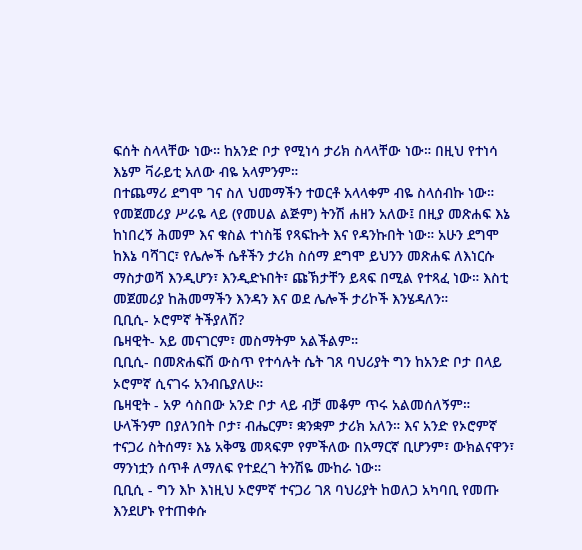ፍሰት ስላላቸው ነው። ከአንድ ቦታ የሚነሳ ታሪክ ስላላቸው ነው። በዚህ የተነሳ እኔም ቫራይቲ አለው ብዬ አላምንም።
በተጨማሪ ደግሞ ገና ስለ ህመማችን ተወርቶ አላላቀም ብዬ ስላሰብኩ ነው። የመጀመሪያ ሥራዬ ላይ (የመሀል ልጅም) ትንሽ ሐዘን አለው፤ በዚያ መጽሐፍ እኔ ከነበረኝ ሕመም እና ቁስል ተነስቼ የጻፍኩት እና የዳንኩበት ነው። አሁን ደግሞ ከእኔ ባሻገር፣ የሌሎች ሴቶችን ታሪክ ስሰማ ደግሞ ይህንን መጽሐፍ ለእነርሱ ማስታወሻ እንዲሆን፣ እንዲድኑበት፣ ጩኽታቸን ይጻፍ በሚል የተጻፈ ነው። እስቲ መጀመሪያ ከሕመማችን እንዳን እና ወደ ሌሎች ታሪኮች እንሄዳለን።
ቢቢሲ- ኦሮምኛ ትችያለሽ?
ቤዛዊት- አይ መናገርም፣ መስማትም አልችልም።
ቢቢሲ- በመጽሐፍሽ ውስጥ የተሳሉት ሴት ገጸ ባህሪያት ግን ከአንድ ቦታ በላይ ኦሮምኛ ሲናገሩ አንብቤያለሁ።
ቤዛዊት - አዎ ሳስበው አንድ ቦታ ላይ ብቻ መቆም ጥሩ አልመሰለኝም። ሁላችንም በያለንበት ቦታ፣ ብሔርም፣ ቋንቋም ታሪክ አለን። እና አንድ የኦሮምኛ ተናጋሪ ስትሰማ፣ እኔ አቅሜ መጻፍም የምችለው በአማርኛ ቢሆንም፣ ውክልናዋን፣ ማንነቷን ሰጥቶ ለማለፍ የተደረገ ትንሽዬ ሙከራ ነው።
ቢቢሲ - ግን እኮ እነዚህ ኦሮምኛ ተናጋሪ ገጸ ባህሪያት ከወለጋ አካባቢ የመጡ እንደሆኑ የተጠቀሱ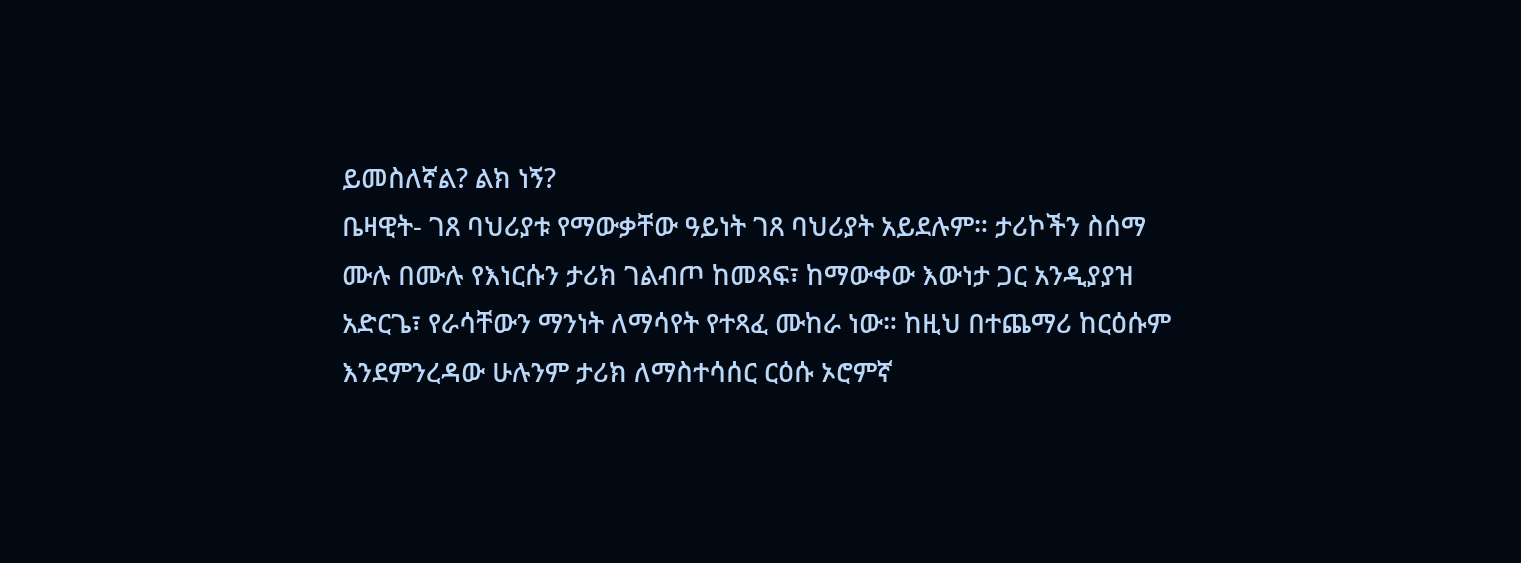ይመስለኛል? ልክ ነኝ?
ቤዛዊት- ገጸ ባህሪያቱ የማውቃቸው ዓይነት ገጸ ባህሪያት አይደሉም። ታሪኮችን ስሰማ ሙሉ በሙሉ የእነርሱን ታሪክ ገልብጦ ከመጻፍ፣ ከማውቀው እውነታ ጋር አንዲያያዝ አድርጌ፣ የራሳቸውን ማንነት ለማሳየት የተጻፈ ሙከራ ነው። ከዚህ በተጨማሪ ከርዕሱም እንደምንረዳው ሁሉንም ታሪክ ለማስተሳሰር ርዕሱ ኦሮምኛ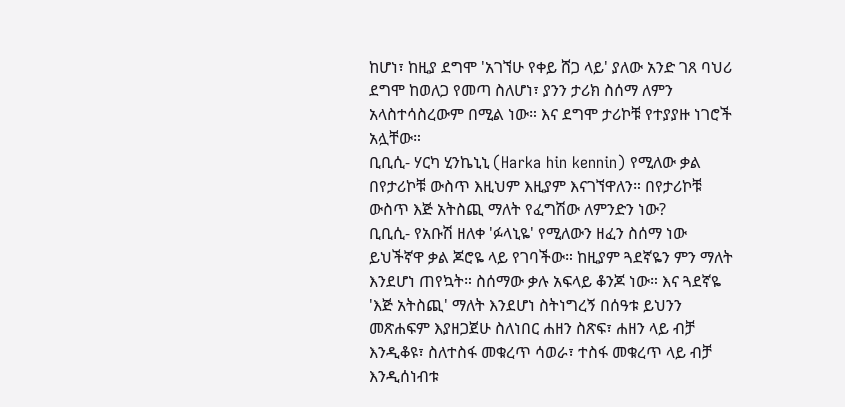ከሆነ፣ ከዚያ ደግሞ 'አገኘሁ የቀይ ሸጋ ላይ' ያለው አንድ ገጸ ባህሪ ደግሞ ከወለጋ የመጣ ስለሆነ፣ ያንን ታሪክ ስሰማ ለምን አላስተሳስረውም በሚል ነው። እና ደግሞ ታሪኮቹ የተያያዙ ነገሮች አሏቸው።
ቢቢሲ- ሃርካ ሂንኬኒኒ (Harka hin kennin) የሚለው ቃል በየታሪኮቹ ውስጥ እዚህም እዚያም እናገኘዋለን። በየታሪኮቹ ውስጥ እጅ አትስጪ ማለት የፈግሽው ለምንድን ነው?
ቢቢሲ- የአቡሽ ዘለቀ 'ፉላኒዬ' የሚለውን ዘፈን ስሰማ ነው ይህችኛዋ ቃል ጆሮዬ ላይ የገባችው። ከዚያም ጓደኛዬን ምን ማለት እንደሆነ ጠየኳት። ስሰማው ቃሉ አፍላይ ቆንጆ ነው። እና ጓደኛዬ 'እጅ አትስጪ' ማለት እንደሆነ ስትነግረኝ በሰዓቱ ይህንን መጽሐፍም እያዘጋጀሁ ስለነበር ሐዘን ስጽፍ፣ ሐዘን ላይ ብቻ እንዲቆዩ፣ ስለተስፋ መቁረጥ ሳወራ፣ ተስፋ መቁረጥ ላይ ብቻ እንዲሰነብቱ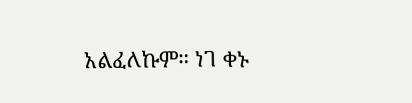አልፈለኩም። ነገ ቀኑ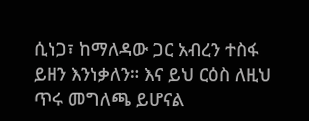ሲነጋ፣ ከማለዳው ጋር አብረን ተስፋ ይዘን እንነቃለን። እና ይህ ርዕስ ለዚህ ጥሩ መግለጫ ይሆናል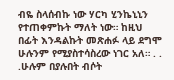ብዬ ስላሰብኩ ነው ሃርካ ሂንኬኒኒን የተጠቀምኩት ማለት ነው። ከዚህ በፊት እንዳልኩት መጽሐፉ ላይ ደግሞ ሁሉንም የሚያስተሳስረው ነገር አለ። . . .ሁሉም በያሉበት ብሶት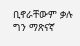ቢኖራቸውም ቃሉ ግን ማጽናኛ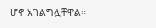ሆኖ አገልግሏቸዋል።